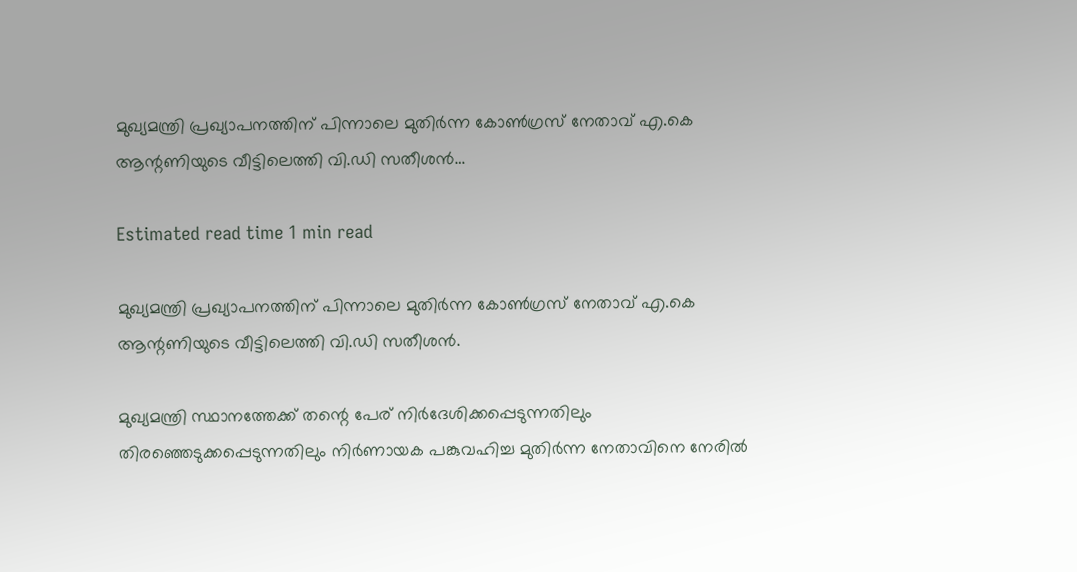മുഖ്യമന്ത്രി പ്രഖ്യാപനത്തിന് പിന്നാലെ മുതിർന്ന കോണ്‍ഗ്രസ് നേതാവ് എ.കെ ആന്റണിയുടെ വീട്ടിലെത്തി വി.ഡി സതീശൻ…

Estimated read time 1 min read

മുഖ്യമന്ത്രി പ്രഖ്യാപനത്തിന് പിന്നാലെ മുതിർന്ന കോണ്‍ഗ്രസ് നേതാവ് എ.കെ ആന്റണിയുടെ വീട്ടിലെത്തി വി.ഡി സതീശൻ.

മുഖ്യമന്ത്രി സ്ഥാനത്തേക്ക് തന്റെ പേര് നിർദേശിക്കപ്പെടുന്നതിലും തിരഞ്ഞെടുക്കപ്പെടുന്നതിലും നിർണായക പങ്കുവഹിച്ച മുതിർന്ന നേതാവിനെ നേരില്‍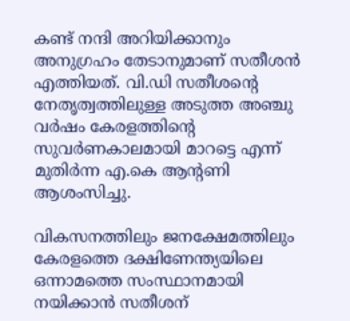കണ്ട് നന്ദി അറിയിക്കാനും അനുഗ്രഹം തേടാനുമാണ് സതീശൻ എത്തിയത്. വി.ഡി സതീശന്റെ നേതൃത്വത്തിലുള്ള അടുത്ത അഞ്ചു വർഷം കേരളത്തിന്റെ സുവർണകാലമായി മാറട്ടെ എന്ന് മുതിർന്ന എ.കെ ആന്റണി ആശംസിച്ചു.

വികസനത്തിലും ജനക്ഷേമത്തിലും കേരളത്തെ ദക്ഷിണേന്ത്യയിലെ ഒന്നാമത്തെ സംസ്ഥാനമായി നയിക്കാൻ സതീശന്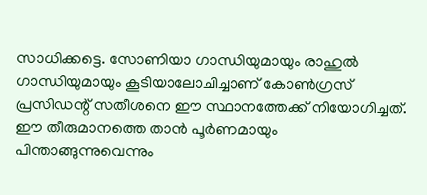സാധിക്കട്ടെ. സോണിയാ ഗാന്ധിയുമായും രാഹുല്‍ ഗാന്ധിയുമായും കൂടിയാലോചിച്ചാണ് കോണ്‍ഗ്രസ് പ്രസിഡന്റ് സതീശനെ ഈ സ്ഥാനത്തേക്ക് നിയോഗിച്ചത്. ഈ തീരുമാനത്തെ താൻ പൂർണമായും പിന്താങ്ങുന്നുവെന്നും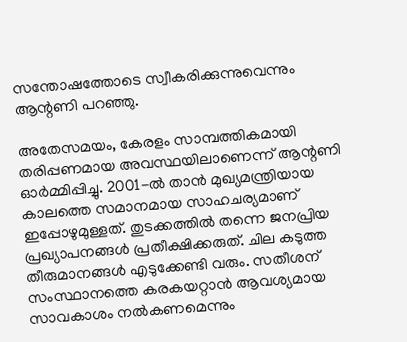സന്തോഷത്തോടെ സ്വീകരിക്കുന്നുവെന്നും ആന്റണി പറഞ്ഞു.

അതേസമയം, കേരളം സാമ്പത്തികമായി തരിപ്പണമായ അവസ്ഥയിലാണെന്ന് ആന്റണി ഓർമ്മിപ്പിച്ചു. 2001-ല്‍ താൻ മുഖ്യമന്ത്രിയായ കാലത്തെ സമാനമായ സാഹചര്യമാണ് ഇപ്പോഴുമുള്ളത്. തുടക്കത്തില്‍ തന്നെ ജനപ്രിയ പ്രഖ്യാപനങ്ങള്‍ പ്രതീക്ഷിക്കരുത്. ചില കടുത്ത തീരുമാനങ്ങള്‍ എടുക്കേണ്ടി വരും. സതീശന് സംസ്ഥാനത്തെ കരകയറ്റാൻ ആവശ്യമായ സാവകാശം നല്‍കണമെന്നും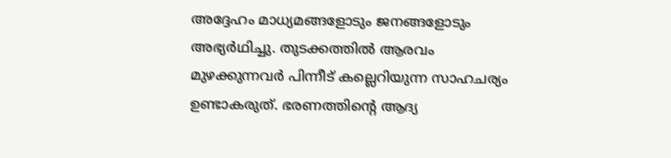അദ്ദേഹം മാധ്യമങ്ങളോടും ജനങ്ങളോടും അഭ്യർഥിച്ചു. തുടക്കത്തില്‍ ആരവം മുഴക്കുന്നവർ പിന്നീട് കല്ലെറിയുന്ന സാഹചര്യം ഉണ്ടാകരുത്. ഭരണത്തിന്റെ ആദ്യ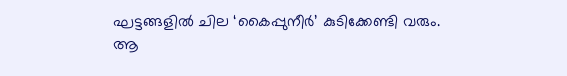ഘട്ടങ്ങളില്‍ ചില ‘കൈപ്പുനീർ’ കുടിക്കേണ്ടി വരും. ആ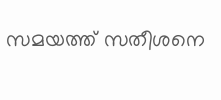സമയത്ത് സതീശനെ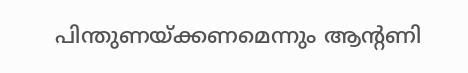പിന്തുണയ്ക്കണമെന്നും ആന്റണി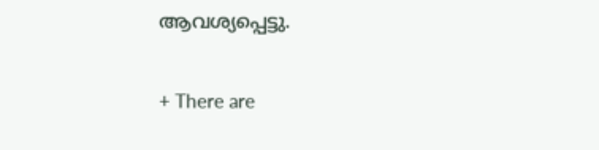ആവശ്യപ്പെട്ടു.

+ There are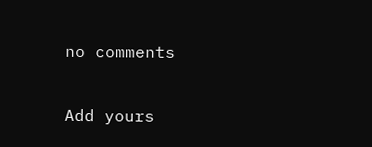no comments

Add yours